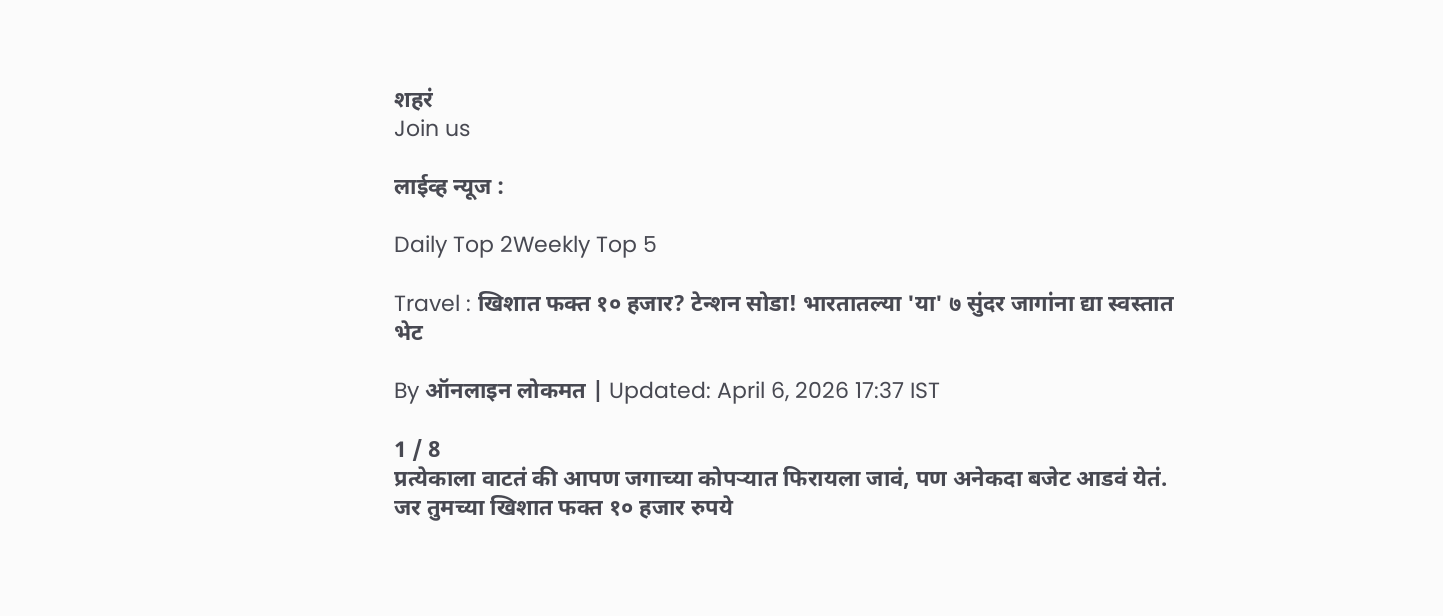शहरं
Join us

लाईव्ह न्यूज :

Daily Top 2Weekly Top 5

Travel : खिशात फक्त १० हजार? टेन्शन सोडा! भारतातल्या 'या' ७ सुंदर जागांना द्या स्वस्तात भेट

By ऑनलाइन लोकमत | Updated: April 6, 2026 17:37 IST

1 / 8
प्रत्येकाला वाटतं की आपण जगाच्या कोपऱ्यात फिरायला जावं, पण अनेकदा बजेट आडवं येतं. जर तुमच्या खिशात फक्त १० हजार रुपये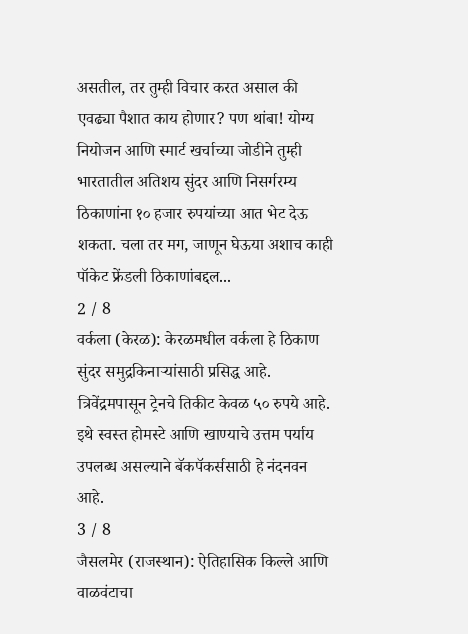असतील, तर तुम्ही विचार करत असाल की एवढ्या पैशात काय होणार? पण थांबा! योग्य नियोजन आणि स्मार्ट खर्चाच्या जोडीने तुम्ही भारतातील अतिशय सुंदर आणि निसर्गरम्य ठिकाणांना १० हजार रुपयांच्या आत भेट देऊ शकता. चला तर मग, जाणून घेऊया अशाच काही पॉकेट फ्रेंडली ठिकाणांबद्दल...
2 / 8
वर्कला (केरळ): केरळमधील वर्कला हे ठिकाण सुंदर समुद्रकिनाऱ्यांसाठी प्रसिद्ध आहे. त्रिवेंद्रमपासून ट्रेनचे तिकीट केवळ ५० रुपये आहे. इथे स्वस्त होमस्टे आणि खाण्याचे उत्तम पर्याय उपलब्ध असल्याने बॅकपॅकर्ससाठी हे नंदनवन आहे.
3 / 8
जैसलमेर (राजस्थान): ऐतिहासिक किल्ले आणि वाळवंटाचा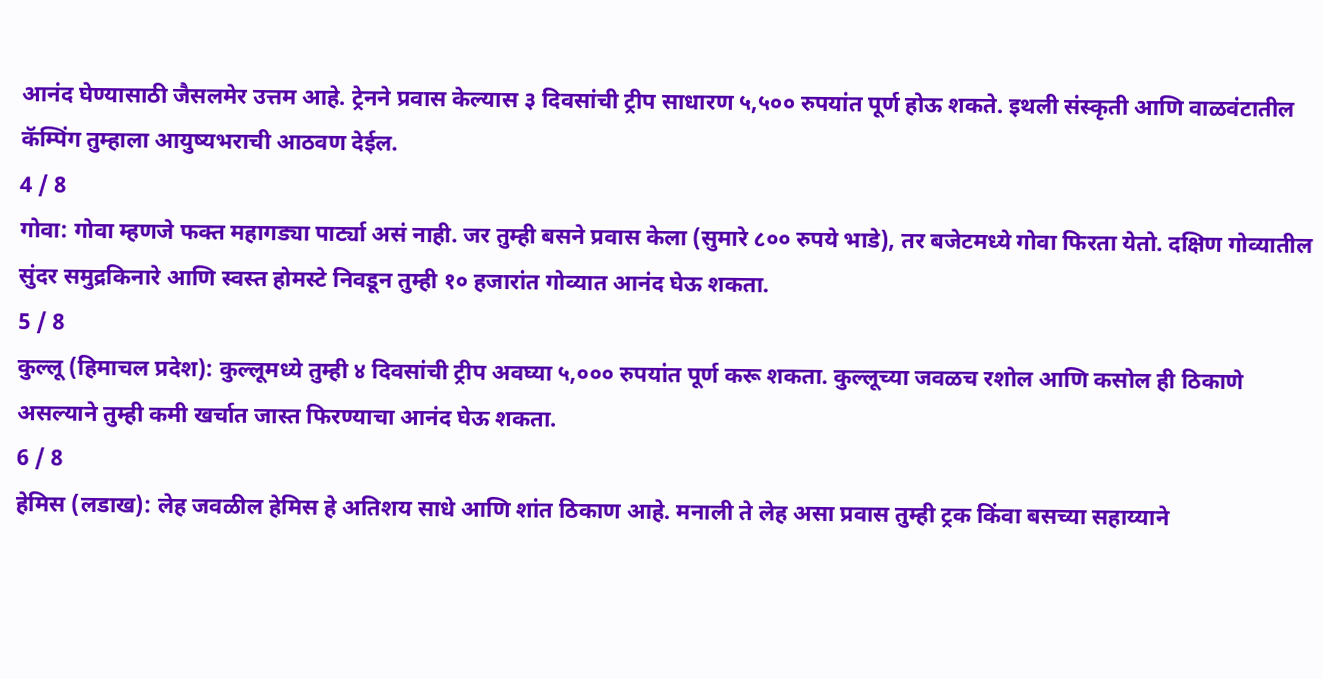आनंद घेण्यासाठी जैसलमेर उत्तम आहे. ट्रेनने प्रवास केल्यास ३ दिवसांची ट्रीप साधारण ५,५०० रुपयांत पूर्ण होऊ शकते. इथली संस्कृती आणि वाळवंटातील कॅम्पिंग तुम्हाला आयुष्यभराची आठवण देईल.
4 / 8
गोवा: गोवा म्हणजे फक्त महागड्या पार्ट्या असं नाही. जर तुम्ही बसने प्रवास केला (सुमारे ८०० रुपये भाडे), तर बजेटमध्ये गोवा फिरता येतो. दक्षिण गोव्यातील सुंदर समुद्रकिनारे आणि स्वस्त होमस्टे निवडून तुम्ही १० हजारांत गोव्यात आनंद घेऊ शकता.
5 / 8
कुल्लू (हिमाचल प्रदेश): कुल्लूमध्ये तुम्ही ४ दिवसांची ट्रीप अवघ्या ५,००० रुपयांत पूर्ण करू शकता. कुल्लूच्या जवळच रशोल आणि कसोल ही ठिकाणे असल्याने तुम्ही कमी खर्चात जास्त फिरण्याचा आनंद घेऊ शकता.
6 / 8
हेमिस (लडाख): लेह जवळील हेमिस हे अतिशय साधे आणि शांत ठिकाण आहे. मनाली ते लेह असा प्रवास तुम्ही ट्रक किंवा बसच्या सहाय्याने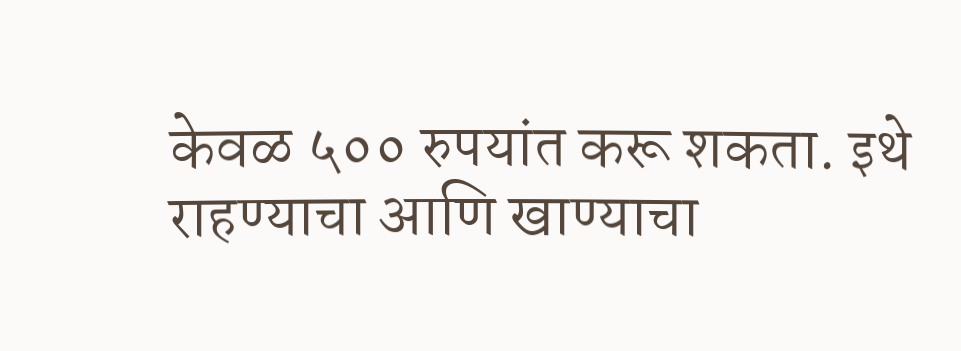केवळ ५०० रुपयांत करू शकता. इथे राहण्याचा आणि खाण्याचा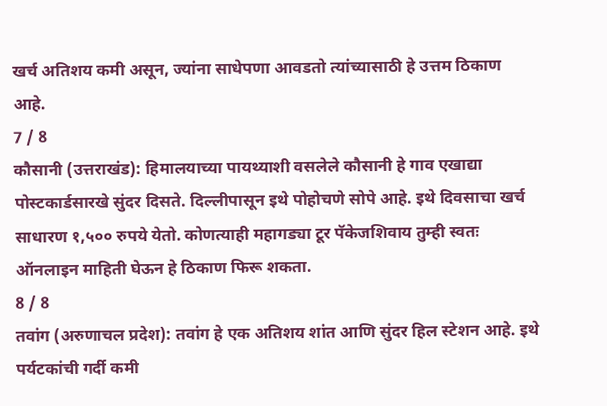खर्च अतिशय कमी असून, ज्यांना साधेपणा आवडतो त्यांच्यासाठी हे उत्तम ठिकाण आहे.
7 / 8
कौसानी (उत्तराखंड): हिमालयाच्या पायथ्याशी वसलेले कौसानी हे गाव एखाद्या पोस्टकार्डसारखे सुंदर दिसते. दिल्लीपासून इथे पोहोचणे सोपे आहे. इथे दिवसाचा खर्च साधारण १,५०० रुपये येतो. कोणत्याही महागड्या टूर पॅकेजशिवाय तुम्ही स्वतः ऑनलाइन माहिती घेऊन हे ठिकाण फिरू शकता.
8 / 8
तवांग (अरुणाचल प्रदेश): तवांग हे एक अतिशय शांत आणि सुंदर हिल स्टेशन आहे. इथे पर्यटकांची गर्दी कमी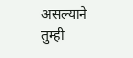असल्याने तुम्ही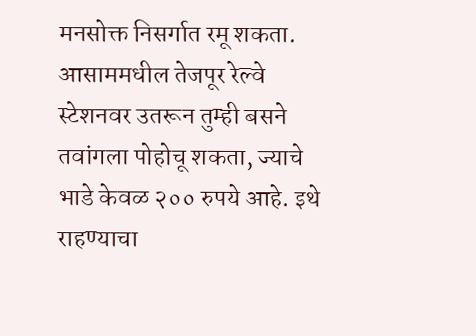मनसोक्त निसर्गात रमू शकता. आसाममधील तेजपूर रेल्वे स्टेशनवर उतरून तुम्ही बसने तवांगला पोहोचू शकता, ज्याचे भाडे केवळ २०० रुपये आहे. इथे राहण्याचा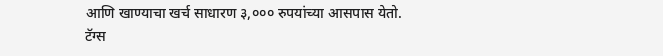आणि खाण्याचा खर्च साधारण ३,००० रुपयांच्या आसपास येतो.
टॅग्स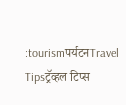:tourismपर्यटनTravel Tipsट्रॅव्हल टिप्स